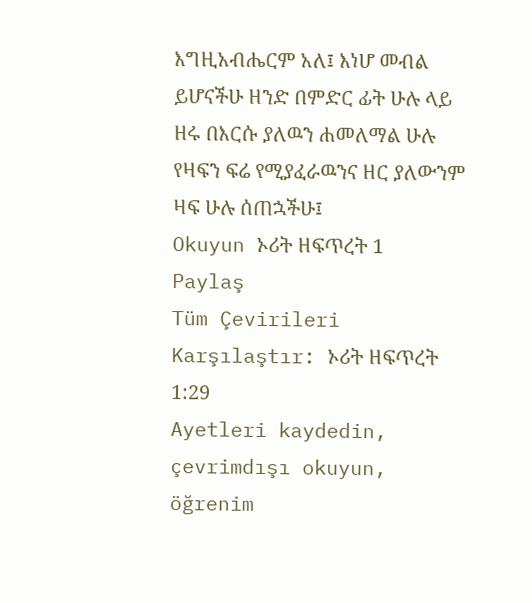እግዚአብሔርም አለ፤ እነሆ መብል ይሆናችሁ ዘንድ በምድር ፊት ሁሉ ላይ ዘሩ በእርሱ ያለዉን ሐመለማል ሁሉ የዛፍን ፍሬ የሚያፈራዉንና ዘር ያለውንም ዛፍ ሁሉ ሰጠኋችሁ፤
Okuyun ኦሪት ዘፍጥረት 1
Paylaş
Tüm Çevirileri Karşılaştır: ኦሪት ዘፍጥረት 1:29
Ayetleri kaydedin, çevrimdışı okuyun, öğrenim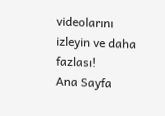videolarını izleyin ve daha fazlası!
Ana Sayfa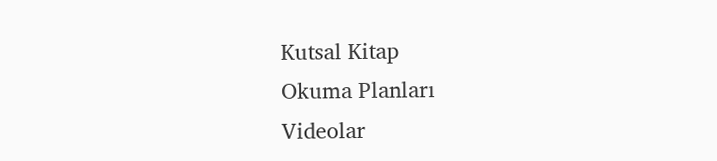Kutsal Kitap
Okuma Planları
Videolar